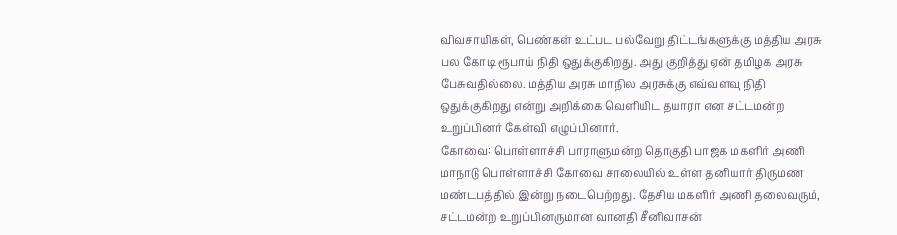விவசாயிகள், பெண்கள் உட்பட பல்வேறு திட்டங்களுக்கு மத்திய அரசு பல கோடி ரூபாய் நிதி ஒதுக்குகிறது. அது குறித்து ஏன் தமிழக அரசு பேசுவதில்லை. மத்திய அரசு மாநில அரசுக்கு எவ்வளவு நிதி ஒதுக்குகிறது என்று அறிக்கை வெளியிட தயாரா என சட்டமன்ற உறுப்பினர் கேள்வி எழுப்பினார்.
கோவை: பொள்ளாச்சி பாராளுமன்ற தொகுதி பாஜக மகளிர் அணி மாநாடு பொள்ளாச்சி கோவை சாலையில் உள்ள தனியார் திருமண மண்டபத்தில் இன்று நடைபெற்றது. தேசிய மகளிர் அணி தலைவரும், சட்டமன்ற உறுப்பினருமான வானதி சீனிவாசன்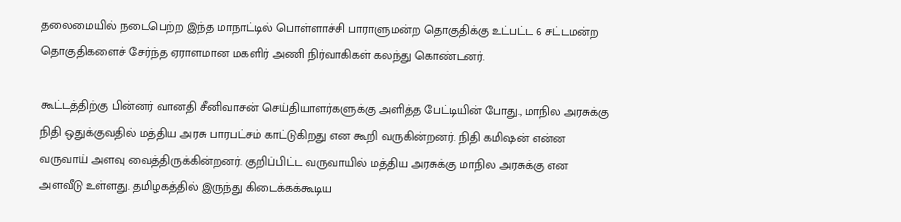தலைமையில் நடைபெற்ற இந்த மாநாட்டில் பொள்ளாச்சி பாராளுமன்ற தொகுதிக்கு உட்பட்ட 6 சட்டமன்ற தொகுதிகளைச் சேர்ந்த ஏராளமான மகளிர் அணி நிர்வாகிகள் கலந்து கொண்டனர்.

கூட்டத்திற்கு பின்னர் வானதி சீனிவாசன் செய்தியாளர்களுக்கு அளித்த பேட்டியின் போது., மாநில அரசுக்கு நிதி ஒதுக்குவதில் மத்திய அரசு பாரபட்சம் காட்டுகிறது என கூறி வருகின்றனர். நிதி கமிஷன் என்ன வருவாய் அளவு வைத்திருக்கின்றனர். குறிப்பிட்ட வருவாயில் மத்திய அரசுக்கு மாநில அரசுக்கு என அளவீடு உள்ளது. தமிழகத்தில் இருந்து கிடைக்கக்கூடிய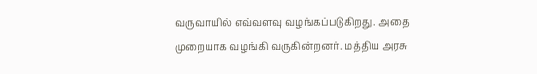வருவாயில் எவ்வளவு வழங்கப்படுகிறது. அதை முறையாக வழங்கி வருகின்றனர். மத்திய அரசு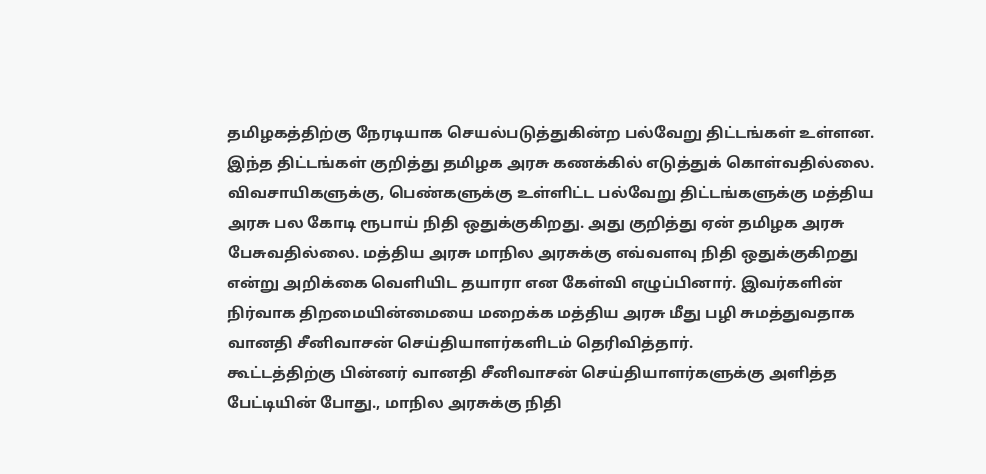தமிழகத்திற்கு நேரடியாக செயல்படுத்துகின்ற பல்வேறு திட்டங்கள் உள்ளன. இந்த திட்டங்கள் குறித்து தமிழக அரசு கணக்கில் எடுத்துக் கொள்வதில்லை. விவசாயிகளுக்கு, பெண்களுக்கு உள்ளிட்ட பல்வேறு திட்டங்களுக்கு மத்திய அரசு பல கோடி ரூபாய் நிதி ஒதுக்குகிறது. அது குறித்து ஏன் தமிழக அரசு பேசுவதில்லை. மத்திய அரசு மாநில அரசுக்கு எவ்வளவு நிதி ஒதுக்குகிறது என்று அறிக்கை வெளியிட தயாரா என கேள்வி எழுப்பினார். இவர்களின் நிர்வாக திறமையின்மையை மறைக்க மத்திய அரசு மீது பழி சுமத்துவதாக வானதி சீனிவாசன் செய்தியாளர்களிடம் தெரிவித்தார்.
கூட்டத்திற்கு பின்னர் வானதி சீனிவாசன் செய்தியாளர்களுக்கு அளித்த பேட்டியின் போது., மாநில அரசுக்கு நிதி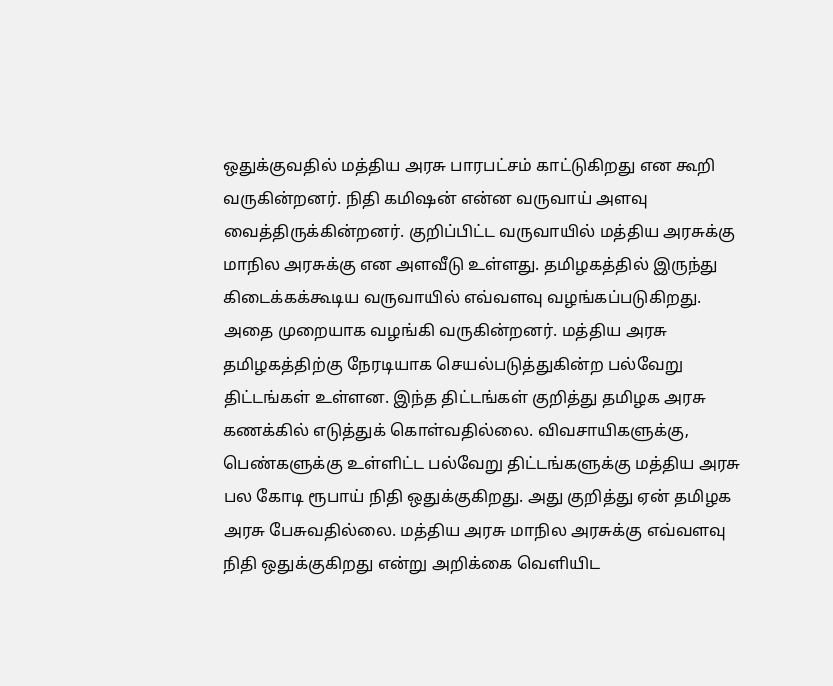ஒதுக்குவதில் மத்திய அரசு பாரபட்சம் காட்டுகிறது என கூறி வருகின்றனர். நிதி கமிஷன் என்ன வருவாய் அளவு வைத்திருக்கின்றனர். குறிப்பிட்ட வருவாயில் மத்திய அரசுக்கு மாநில அரசுக்கு என அளவீடு உள்ளது. தமிழகத்தில் இருந்து கிடைக்கக்கூடிய வருவாயில் எவ்வளவு வழங்கப்படுகிறது. அதை முறையாக வழங்கி வருகின்றனர். மத்திய அரசு தமிழகத்திற்கு நேரடியாக செயல்படுத்துகின்ற பல்வேறு திட்டங்கள் உள்ளன. இந்த திட்டங்கள் குறித்து தமிழக அரசு கணக்கில் எடுத்துக் கொள்வதில்லை. விவசாயிகளுக்கு, பெண்களுக்கு உள்ளிட்ட பல்வேறு திட்டங்களுக்கு மத்திய அரசு பல கோடி ரூபாய் நிதி ஒதுக்குகிறது. அது குறித்து ஏன் தமிழக அரசு பேசுவதில்லை. மத்திய அரசு மாநில அரசுக்கு எவ்வளவு நிதி ஒதுக்குகிறது என்று அறிக்கை வெளியிட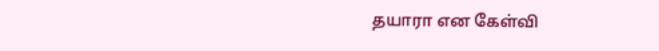தயாரா என கேள்வி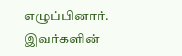எழுப்பினார். இவர்களின்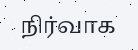நிர்வாக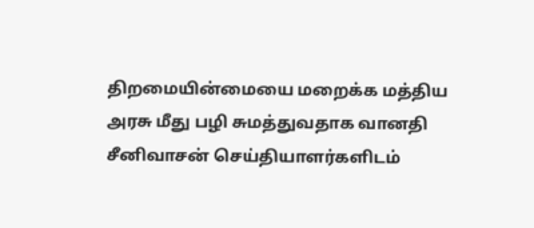திறமையின்மையை மறைக்க மத்திய அரசு மீது பழி சுமத்துவதாக வானதி சீனிவாசன் செய்தியாளர்களிடம்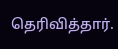தெரிவித்தார்.